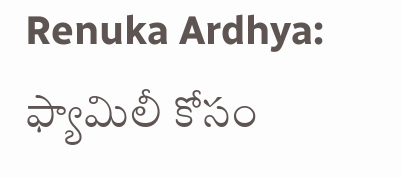Renuka Ardhya: ఫ్యామిలీ కోసం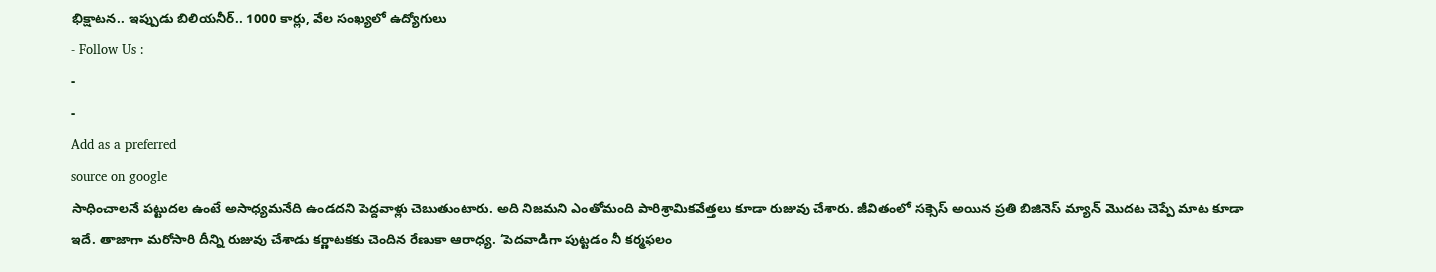భిక్షాటన.. ఇప్పుడు బిలియనీర్.. 1000 కార్లు, వేల సంఖ్యలో ఉద్యోగులు
- Follow Us :
-
-
Add as a preferred
source on google
సాధించాలనే పట్టుదల ఉంటే అసాధ్యమనేది ఉండదని పెద్దవాళ్లు చెబుతుంటారు. అది నిజమని ఎంతోమంది పారిశ్రామికవేత్తలు కూడా రుజువు చేశారు. జీవితంలో సక్సెస్ అయిన ప్రతి బిజినెస్ మ్యాన్ మొదట చెప్పే మాట కూడా ఇదే. తాజాగా మరోసారి దీన్ని రుజువు చేశాడు కర్ణాటకకు చెందిన రేణుకా ఆరాధ్య. ‘పెదవాడిగా పుట్టడం నీ కర్మఫలం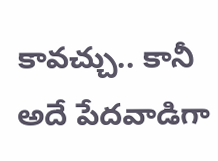కావచ్చు.. కానీ అదే పేదవాడిగా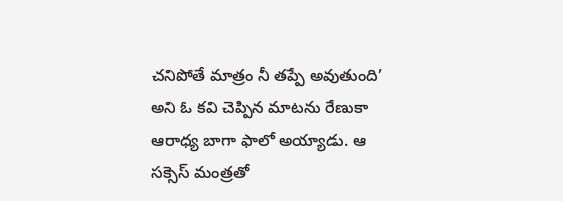చనిపోతే మాత్రం నీ తప్పే అవుతుంది’ అని ఓ కవి చెప్పిన మాటను రేణుకా ఆరాధ్య బాగా ఫాలో అయ్యాడు. ఆ సక్సెస్ మంత్రతో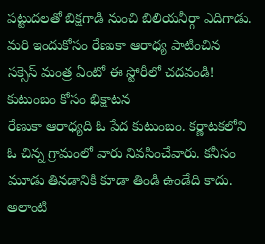పట్టుదలతో బిక్షగాడి నుంచి బిలియనీర్గా ఎదిగాడు. మరి ఇందుకోసం రేణుకా ఆరాధ్య పాటించిన సక్సెస్ మంత్ర ఏంటో ఈ స్టోరీలో చదవండి!
కుటుంబం కోసం భిక్షాటన
రేణుకా ఆరాధ్యది ఓ పేద కుటుంబం. కర్ణాటకలోని ఓ చిన్న గ్రామంలో వారు నివసించేవారు. కనీసం మూడు తినడానికి కూడా తిండి ఉండేది కాదు. అలాంటి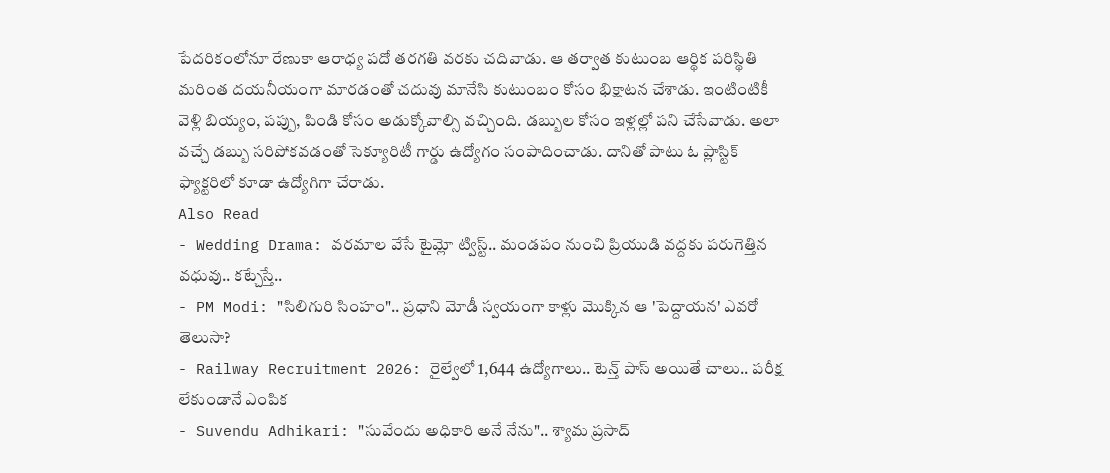పేదరికంలోనూ రేణుకా ఆరాధ్య పదో తరగతి వరకు చదివాడు. ఆ తర్వాత కుటుంబ ఆర్థిక పరిస్థితి మరింత దయనీయంగా మారడంతో చదువు మానేసి కుటుంబం కోసం భిక్షాటన చేశాడు. ఇంటింటికీ వెళ్లి బియ్యం, పప్పు, పిండి కోసం అడుక్కోవాల్సి వచ్చింది. డబ్బుల కోసం ఇళ్లల్లో పని చేసేవాడు. అలా వచ్చే డబ్బు సరిపోకవడంతో సెక్యూరిటీ గార్డు ఉద్యోగం సంపాదించాడు. దానితో పాటు ఓ ప్లాస్టిక్ ఫ్యాక్టరిలో కూడా ఉద్యోగిగా చేరాడు.
Also Read
- Wedding Drama: వరమాల వేసే టైమ్లో ట్విస్ట్.. మండపం నుంచి ప్రియుడి వద్దకు పరుగెత్తిన వధువు.. కట్చేస్తే..
- PM Modi: "సిలిగురి సింహం".. ప్రధాని మోడీ స్వయంగా కాళ్లు మొక్కిన ఆ 'పెద్దాయన' ఎవరో తెలుసా?
- Railway Recruitment 2026: రైల్వేలో 1,644 ఉద్యోగాలు.. టెన్త్ పాస్ అయితే చాలు.. పరీక్ష లేకుండానే ఎంపిక
- Suvendu Adhikari: "సువేందు అధికారి అనే నేను".. శ్యామ ప్రసాద్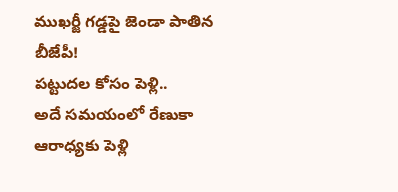ముఖర్జీ గడ్డపై జెండా పాతిన బీజేపీ!
పట్టుదల కోసం పెళ్లి..
అదే సమయంలో రేణుకా ఆరాధ్యకు పెళ్లి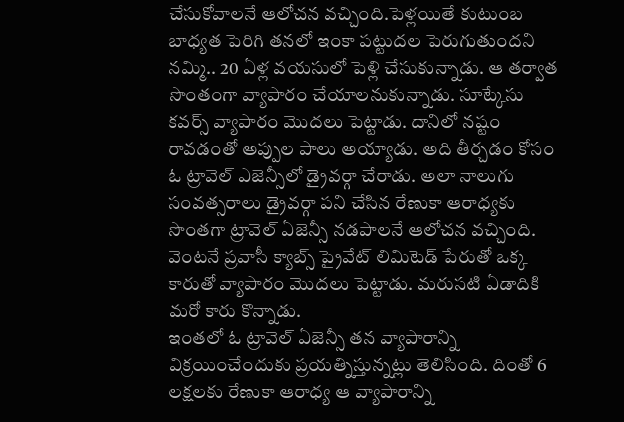చేసుకోవాలనే ఆలోచన వచ్చింది.పెళ్లయితే కుటుంబ బాధ్యత పెరిగి తనలో ఇంకా పట్టుదల పెరుగుతుందని నమ్మి.. 20 ఏళ్ల వయసులో పెళ్లి చేసుకున్నాడు. ఆ తర్వాత సొంతంగా వ్యాపారం చేయాలనుకున్నాడు. సూట్కేసు కవర్స్ వ్యాపారం మొదలు పెట్టాడు. దానిలో నష్టం రావడంతో అప్పుల పాలు అయ్యాడు. అది తీర్చడం కోసం ఓ ట్రావెల్ ఎజెన్సీలో డ్రైవర్గా చేరాడు. అలా నాలుగు సంవత్సరాలు డ్రైవర్గా పని చేసిన రేణుకా ఆరాధ్యకు సొంతగా ట్రావెల్ ఏజెన్సీ నడపాలనే ఆలోచన వచ్చింది. వెంటనే ప్రవాసీ క్యాబ్స్ ప్రైవేట్ లిమిటెడ్ పేరుతో ఒక్క కారుతో వ్యాపారం మొదలు పెట్టాడు. మరుసటి ఏడాదికి మరో కారు కొన్నాడు.
ఇంతలో ఓ ట్రావెల్ ఏజెన్సీ తన వ్యాపారాన్ని విక్రయించేందుకు ప్రయత్నిస్తున్నట్లు తెలిసింది. దింతో 6 లక్షలకు రేణుకా ఆరాధ్య ఆ వ్యాపారాన్ని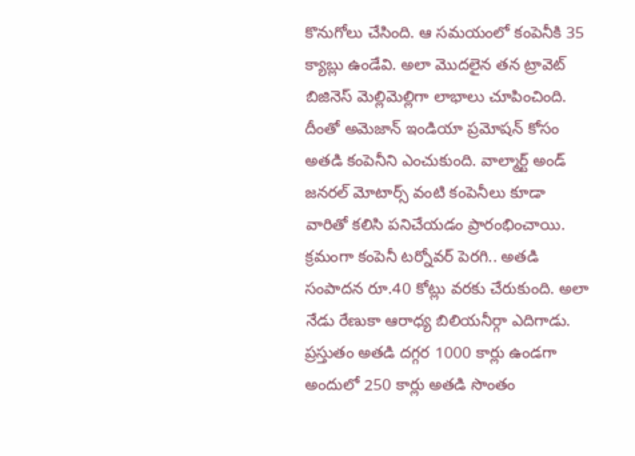కొనుగోలు చేసింది. ఆ సమయంలో కంపెనీకి 35 క్యాబ్లు ఉండేవి. అలా మొదలైన తన ట్రావెట్ బిజినెస్ మెల్లిమెల్లిగా లాభాలు చూపించింది. దీంతో అమెజాన్ ఇండియా ప్రమోషన్ కోసం అతడి కంపెనీని ఎంచుకుంది. వాల్మార్ట్ అండ్ జనరల్ మోటార్స్ వంటి కంపెనీలు కూడా వారితో కలిసి పనిచేయడం ప్రారంభించాయి. క్రమంగా కంపెనీ టర్నోవర్ పెరగి.. అతడి సంపాదన రూ.40 కోట్లు వరకు చేరుకుంది. అలా నేడు రేణుకా ఆరాధ్య బిలియనీర్గా ఎదిగాడు. ప్రస్తుతం అతడి దగ్గర 1000 కార్లు ఉండగా అందులో 250 కార్లు అతడి సొంతం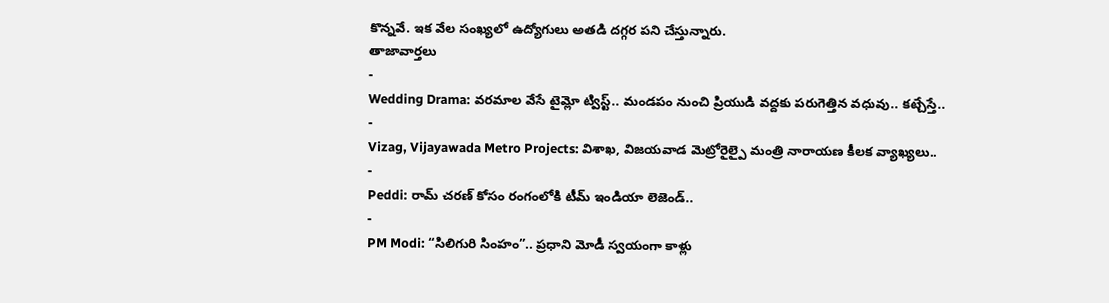కొన్నవే. ఇక వేల సంఖ్యలో ఉద్యోగులు అతడి దగ్గర పని చేస్తున్నారు.
తాజావార్తలు
-
Wedding Drama: వరమాల వేసే టైమ్లో ట్విస్ట్.. మండపం నుంచి ప్రియుడి వద్దకు పరుగెత్తిన వధువు.. కట్చేస్తే..
-
Vizag, Vijayawada Metro Projects: విశాఖ, విజయవాడ మెట్రోరైల్పై మంత్రి నారాయణ కీలక వ్యాఖ్యలు..
-
Peddi: రామ్ చరణ్ కోసం రంగంలోకి టీమ్ ఇండియా లెజెండ్..
-
PM Modi: “సిలిగురి సింహం”.. ప్రధాని మోడీ స్వయంగా కాళ్లు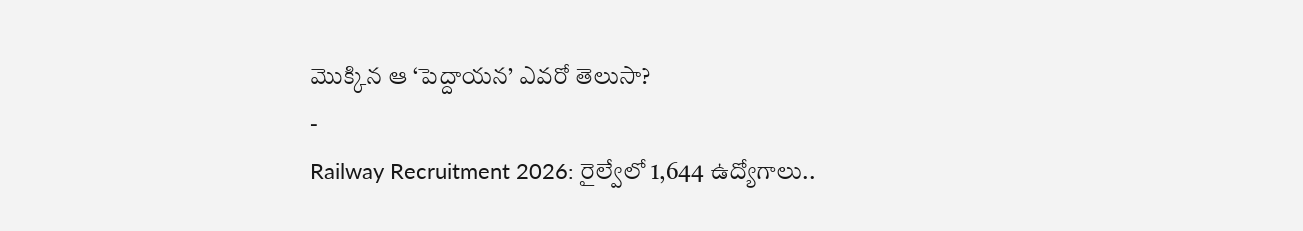మొక్కిన ఆ ‘పెద్దాయన’ ఎవరో తెలుసా?
-
Railway Recruitment 2026: రైల్వేలో 1,644 ఉద్యోగాలు..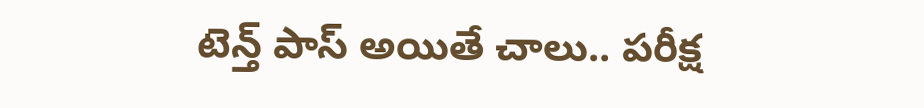టెన్త్ పాస్ అయితే చాలు.. పరీక్ష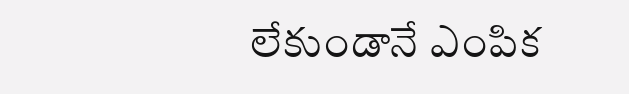లేకుండానే ఎంపిక